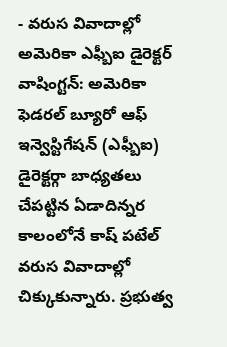- వరుస వివాదాల్లో అమెరికా ఎఫ్బీఐ డైరెక్టర్
వాషింగ్టన్: అమెరికా ఫెడరల్ బ్యూరో ఆఫ్ ఇన్వెస్టిగేషన్ (ఎఫ్బీఐ) డైరెక్టర్గా బాధ్యతలు చేపట్టిన ఏడాదిన్నర కాలంలోనే కాష్ పటేల్ వరుస వివాదాల్లో చిక్కుకున్నారు. ప్రభుత్వ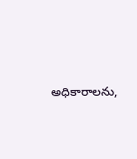అధికారాలను,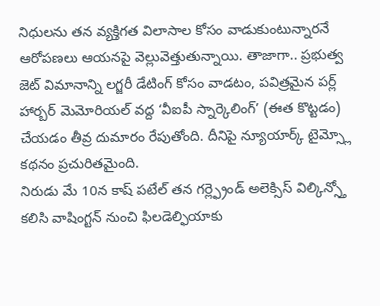నిధులను తన వ్యక్తిగత విలాసాల కోసం వాడుకుంటున్నారనే ఆరోపణలు ఆయనపై వెల్లువెత్తుతున్నాయి. తాజాగా.. ప్రభుత్వ జెట్ విమానాన్ని లగ్జరీ డేటింగ్ కోసం వాడటం, పవిత్రమైన పర్ల్ హార్బర్ మెమోరియల్ వద్ద ‘వీఐపీ స్నార్కెలింగ్’ (ఈత కొట్టడం) చేయడం తీవ్ర దుమారం రేపుతోంది. దీనిపై న్యూయార్క్ టైమ్స్లో కథనం ప్రచురితమైంది.
నిరుడు మే 10న కాష్ పటేల్ తన గర్ల్ఫ్రెండ్ అలెక్సిస్ విల్కిన్స్తో కలిసి వాషింగ్టన్ నుంచి ఫిలడెల్ఫియాకు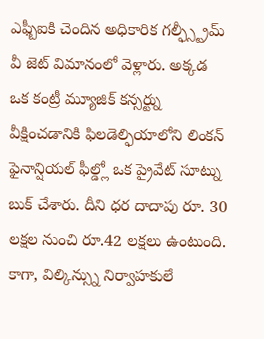ఎఫ్బీఐకి చెందిన అధికారిక గల్ఫ్స్ట్రీమ్ వీ జెట్ విమానంలో వెళ్లారు. అక్కడ ఒక కంట్రీ మ్యూజిక్ కన్సర్ట్ను వీక్షించడానికి ఫిలడెల్ఫియాలోని లింకన్ ఫైనాన్షియల్ ఫీల్డ్లో ఒక ప్రైవేట్ సూట్ను బుక్ చేశారు. దీని ధర దాదాపు రూ. 30 లక్షల నుంచి రూ.42 లక్షలు ఉంటుంది. కాగా, విల్కిన్స్ను నిర్వాహకులే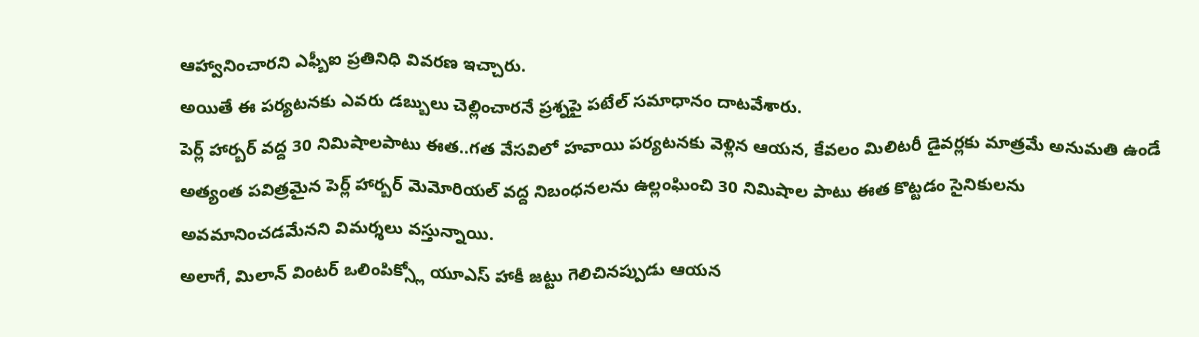ఆహ్వానించారని ఎఫ్బీఐ ప్రతినిధి వివరణ ఇచ్చారు.
అయితే ఈ పర్యటనకు ఎవరు డబ్బులు చెల్లించారనే ప్రశ్నపై పటేల్ సమాధానం దాటవేశారు.
పెర్ల్ హార్బర్ వద్ద 30 నిమిషాలపాటు ఈత..గత వేసవిలో హవాయి పర్యటనకు వెళ్లిన ఆయన, కేవలం మిలిటరీ డైవర్లకు మాత్రమే అనుమతి ఉండే అత్యంత పవిత్రమైన పెర్ల్ హార్బర్ మెమోరియల్ వద్ద నిబంధనలను ఉల్లంఘించి 30 నిమిషాల పాటు ఈత కొట్టడం సైనికులను అవమానించడమేనని విమర్శలు వస్తున్నాయి.
అలాగే, మిలాన్ వింటర్ ఒలింపిక్స్లో యూఎస్ హాకీ జట్టు గెలిచినప్పుడు ఆయన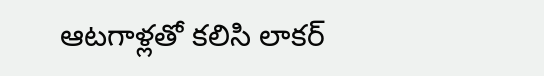ఆటగాళ్లతో కలిసి లాకర్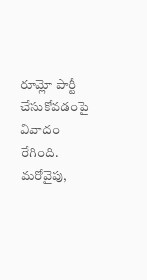రూమ్లో పార్టీ చేసుకోవడంపై వివాదం రేగింది. మరోవైపు,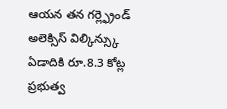ఆయన తన గర్ల్ఫ్రెండ్ అలెక్సిస్ విల్కిన్స్కు ఏడాదికి రూ.8.3 కోట్ల ప్రభుత్వ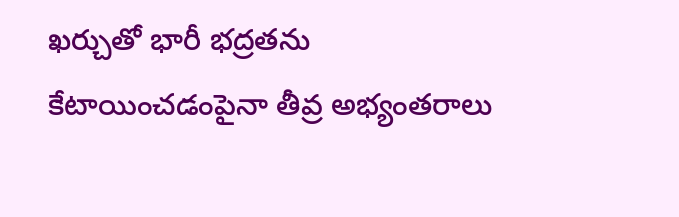ఖర్చుతో భారీ భద్రతను కేటాయించడంపైనా తీవ్ర అభ్యంతరాలు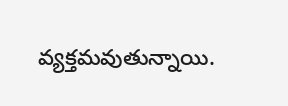వ్యక్తమవుతున్నాయి.